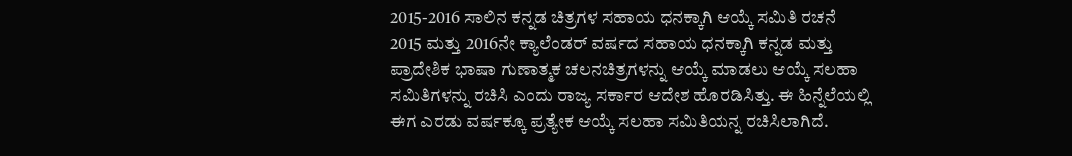2015-2016 ಸಾಲಿನ ಕನ್ನಡ ಚಿತ್ರಗಳ ಸಹಾಯ ಧನಕ್ಕಾಗಿ ಆಯ್ಕೆ ಸಮಿತಿ ರಚನೆ
2015 ಮತ್ತು 2016ನೇ ಕ್ಯಾಲೆಂಡರ್ ವರ್ಷದ ಸಹಾಯ ಧನಕ್ಕಾಗಿ ಕನ್ನಡ ಮತ್ತು ಪ್ರಾದೇಶಿಕ ಭಾಷಾ ಗುಣಾತ್ಮಕ ಚಲನಚಿತ್ರಗಳನ್ನು ಆಯ್ಕೆ ಮಾಡಲು ಆಯ್ಕೆ ಸಲಹಾ ಸಮಿತಿಗಳನ್ನು ರಚಿಸಿ ಎಂದು ರಾಜ್ಯ ಸರ್ಕಾರ ಆದೇಶ ಹೊರಡಿಸಿತ್ತು. ಈ ಹಿನ್ನೆಲೆಯಲ್ಲಿ ಈಗ ಎರಡು ವರ್ಷಕ್ಕೂ ಪ್ರತ್ಯೇಕ ಆಯ್ಕೆ ಸಲಹಾ ಸಮಿತಿಯನ್ನ ರಚಿಸಿಲಾಗಿದೆ.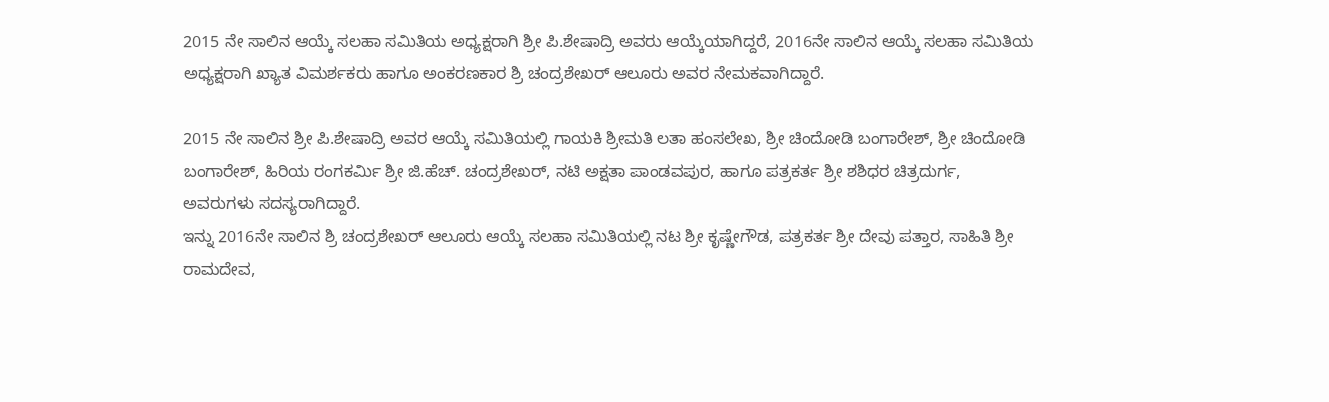2015 ನೇ ಸಾಲಿನ ಆಯ್ಕೆ ಸಲಹಾ ಸಮಿತಿಯ ಅಧ್ಯಕ್ಷರಾಗಿ ಶ್ರೀ ಪಿ.ಶೇಷಾದ್ರಿ ಅವರು ಆಯ್ಕೆಯಾಗಿದ್ದರೆ, 2016ನೇ ಸಾಲಿನ ಆಯ್ಕೆ ಸಲಹಾ ಸಮಿತಿಯ ಅಧ್ಯಕ್ಷರಾಗಿ ಖ್ಯಾತ ವಿಮರ್ಶಕರು ಹಾಗೂ ಅಂಕರಣಕಾರ ಶ್ರಿ ಚಂದ್ರಶೇಖರ್ ಆಲೂರು ಅವರ ನೇಮಕವಾಗಿದ್ದಾರೆ.

2015 ನೇ ಸಾಲಿನ ಶ್ರೀ ಪಿ.ಶೇಷಾದ್ರಿ ಅವರ ಆಯ್ಕೆ ಸಮಿತಿಯಲ್ಲಿ ಗಾಯಕಿ ಶ್ರೀಮತಿ ಲತಾ ಹಂಸಲೇಖ, ಶ್ರೀ ಚಿಂದೋಡಿ ಬಂಗಾರೇಶ್, ಶ್ರೀ ಚಿಂದೋಡಿ ಬಂಗಾರೇಶ್, ಹಿರಿಯ ರಂಗಕರ್ಮಿ ಶ್ರೀ ಜಿ.ಹೆಚ್. ಚಂದ್ರಶೇಖರ್, ನಟಿ ಅಕ್ಷತಾ ಪಾಂಡವಪುರ, ಹಾಗೂ ಪತ್ರಕರ್ತ ಶ್ರೀ ಶಶಿಧರ ಚಿತ್ರದುರ್ಗ, ಅವರುಗಳು ಸದಸ್ಯರಾಗಿದ್ದಾರೆ.
ಇನ್ನು 2016ನೇ ಸಾಲಿನ ಶ್ರಿ ಚಂದ್ರಶೇಖರ್ ಆಲೂರು ಆಯ್ಕೆ ಸಲಹಾ ಸಮಿತಿಯಲ್ಲಿ ನಟ ಶ್ರೀ ಕೃಷ್ಣೇಗೌಡ, ಪತ್ರಕರ್ತ ಶ್ರೀ ದೇವು ಪತ್ತಾರ, ಸಾಹಿತಿ ಶ್ರೀ ರಾಮದೇವ,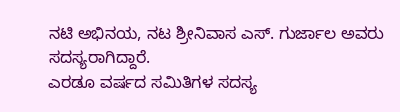ನಟಿ ಅಭಿನಯ, ನಟ ಶ್ರೀನಿವಾಸ ಎಸ್. ಗುರ್ಜಾಲ ಅವರು ಸದಸ್ಯರಾಗಿದ್ದಾರೆ.
ಎರಡೂ ವರ್ಷದ ಸಮಿತಿಗಳ ಸದಸ್ಯ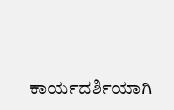ಕಾರ್ಯದರ್ಶಿಯಾಗಿ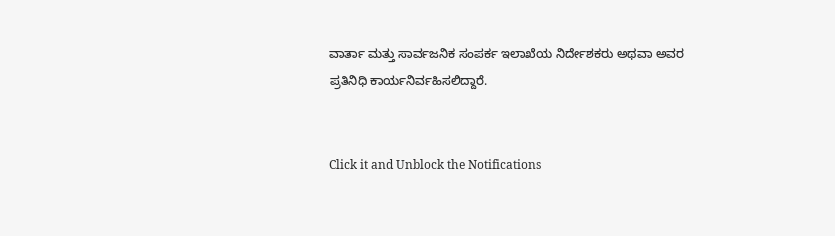ವಾರ್ತಾ ಮತ್ತು ಸಾರ್ವಜನಿಕ ಸಂಪರ್ಕ ಇಲಾಖೆಯ ನಿರ್ದೇಶಕರು ಅಥವಾ ಅವರ ಪ್ರತಿನಿಧಿ ಕಾರ್ಯನಿರ್ವಹಿಸಲಿದ್ದಾರೆ.


Click it and Unblock the Notifications